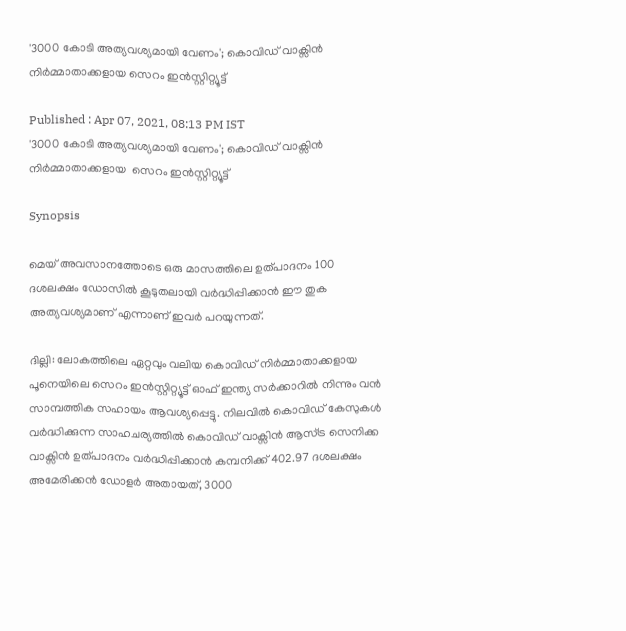'3000 കോടി അത്യവശ്യമായി വേണം'; കൊവിഡ് വാക്സിന്‍ നിര്‍മ്മാതാക്കളായ സെറം ഇന്‍സ്റ്റിറ്റ്യൂട്ട്

Published : Apr 07, 2021, 08:13 PM IST
'3000 കോടി അത്യവശ്യമായി വേണം'; കൊവിഡ് വാക്സിന്‍ നിര്‍മ്മാതാക്കളായ  സെറം ഇന്‍സ്റ്റിറ്റ്യൂട്ട്

Synopsis

മെയ് അവസാനത്തോടെ ഒരു മാസത്തിലെ ഉത്പാദനം 100 ദശലക്ഷം ഡോസില്‍ കൂടുതലായി വര്‍ദ്ധിപ്പിക്കാന്‍ ഈ തുക അത്യവശ്യമാണ് എന്നാണ് ഇവര്‍ പറയുന്നത്.

ദില്ലി: ലോകത്തിലെ ഏറ്റവും വലിയ കൊവിഡ് നിര്‍മ്മാതാക്കളായ പൂനെയിലെ സെറം ഇന്‍സ്റ്റിറ്റ്യൂട്ട് ഓഫ് ഇന്ത്യ സര്‍ക്കാറില്‍ നിന്നും വന്‍ സാമ്പത്തിക സഹായം ആവശ്യപ്പെട്ടു. നിലവില്‍ കൊവിഡ് കേസുകള്‍ വര്‍ദ്ധിക്കുന്ന സാഹചര്യത്തില്‍ കൊവിഡ് വാക്സിന്‍ ആസ്ട്ര സെനിക്ക വാക്സിന്‍ ഉത്പാദനം വര്‍ദ്ധിപ്പിക്കാന്‍ കമ്പനിക്ക് 402.97 ദശലക്ഷം അമേരിക്കന്‍ ഡോളര്‍ അതായത്, 3000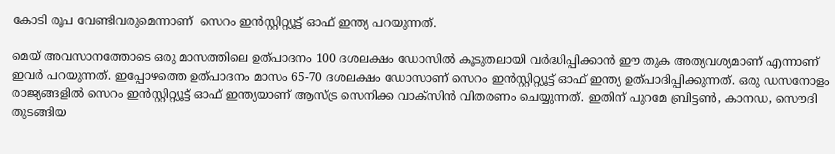കോടി രൂപ വേണ്ടിവരുമെന്നാണ്  സെറം ഇന്‍സ്റ്റിറ്റ്യൂട്ട് ഓഫ് ഇന്ത്യ പറയുന്നത്.

മെയ് അവസാനത്തോടെ ഒരു മാസത്തിലെ ഉത്പാദനം 100 ദശലക്ഷം ഡോസില്‍ കൂടുതലായി വര്‍ദ്ധിപ്പിക്കാന്‍ ഈ തുക അത്യവശ്യമാണ് എന്നാണ് ഇവര്‍ പറയുന്നത്. ഇപ്പോഴത്തെ ഉത്പാദനം മാസം 65-70 ദശലക്ഷം ഡോസാണ് സെറം ഇന്‍സ്റ്റിറ്റ്യൂട്ട് ഓഫ് ഇന്ത്യ ഉത്പാദിപ്പിക്കുന്നത്. ഒരു ഡസനോളം രാജ്യങ്ങളില്‍ സെറം ഇന്‍സ്റ്റിറ്റ്യൂട്ട് ഓഫ് ഇന്ത്യയാണ് ആസ്ട്ര സെനിക്ക വാക്സിന്‍ വിതരണം ചെയ്യുന്നത്. ഇതിന് പുറമേ ബ്രിട്ടണ്‍, കാനഡ, സൌദി തുടങ്ങിയ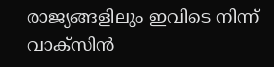രാജ്യങ്ങളിലും ഇവിടെ നിന്ന് വാക്സിന്‍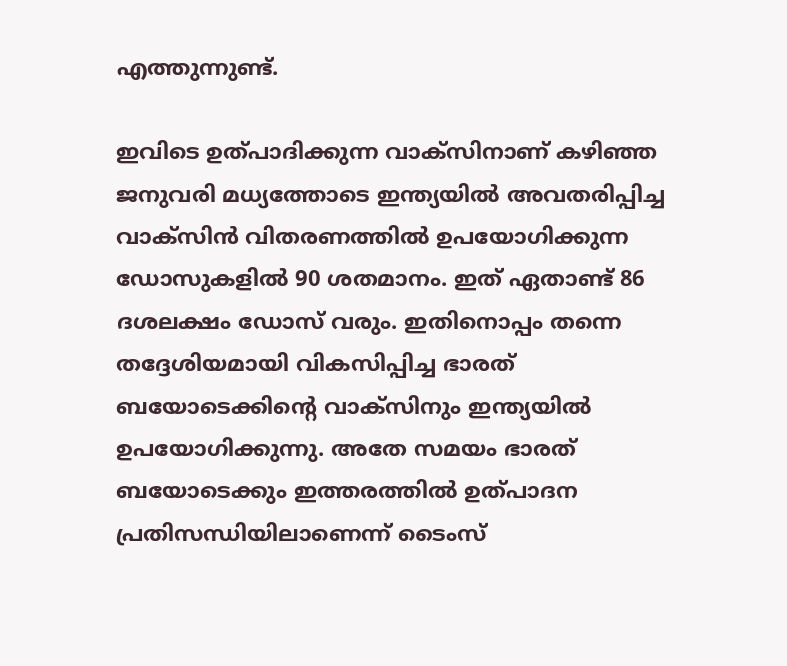എത്തുന്നുണ്ട്.

ഇവിടെ ഉത്പാദിക്കുന്ന വാക്സിനാണ് കഴിഞ്ഞ ജനുവരി മധ്യത്തോടെ ഇന്ത്യയില്‍ അവതരിപ്പിച്ച വാക്സിന്‍ വിതരണത്തില്‍ ഉപയോഗിക്കുന്ന ഡോസുകളില്‍ 90 ശതമാനം. ഇത് ഏതാണ്ട് 86 ദശലക്ഷം ഡോസ് വരും. ഇതിനൊപ്പം തന്നെ തദ്ദേശിയമായി വികസിപ്പിച്ച ഭാരത് ബയോടെക്കിന്‍റെ വാക്സിനും ഇന്ത്യയില്‍‍ ഉപയോഗിക്കുന്നു. അതേ സമയം ഭാരത് ബയോടെക്കും ഇത്തരത്തില്‍ ഉത്പാദന പ്രതിസന്ധിയിലാണെന്ന് ടൈംസ്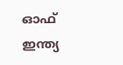ഓഫ് ഇന്ത്യ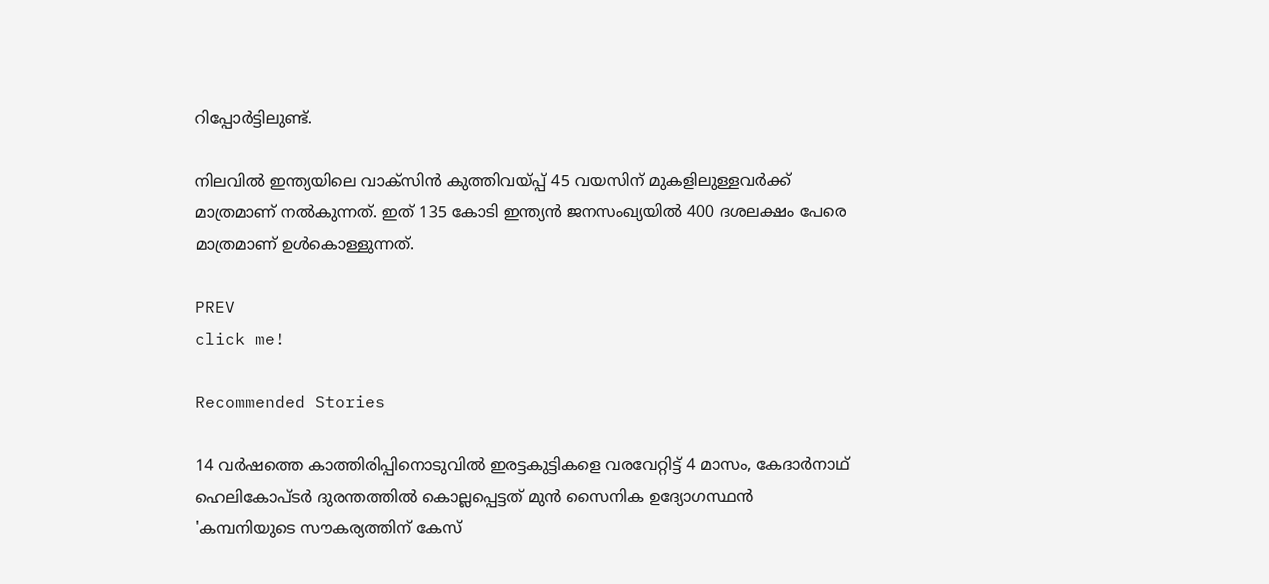റിപ്പോര്‍ട്ടിലുണ്ട്.

നിലവില്‍ ഇന്ത്യയിലെ വാക്സിന്‍ കുത്തിവയ്പ്പ് 45 വയസിന് മുകളിലുള്ളവര്‍ക്ക് മാത്രമാണ് നല്‍കുന്നത്. ഇത് 135 കോടി ഇന്ത്യന്‍ ജനസംഖ്യയില്‍ 400 ദശലക്ഷം പേരെ മാത്രമാണ് ഉള്‍കൊള്ളുന്നത്.

PREV
click me!

Recommended Stories

14 വർഷത്തെ കാത്തിരിപ്പിനൊടുവിൽ ഇരട്ടകുട്ടികളെ വരവേറ്റിട്ട് 4 മാസം, കേദാർനാഥ് ഹെലികോപ്ടർ ദുരന്തത്തിൽ കൊല്ലപ്പെട്ടത് മുൻ സൈനിക ഉദ്യോഗസ്ഥൻ
'കമ്പനിയുടെ സൗകര്യത്തിന് കേസ്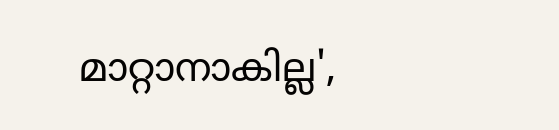മാറ്റാനാകില്ല',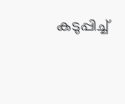കടുപ്പിച്ച്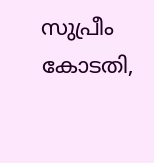സുപ്രീം കോടതി,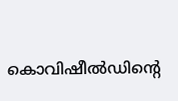കൊവിഷീൽഡിന്‍റെ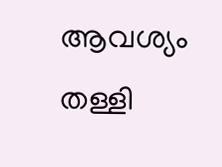ആവശ്യം തള്ളി